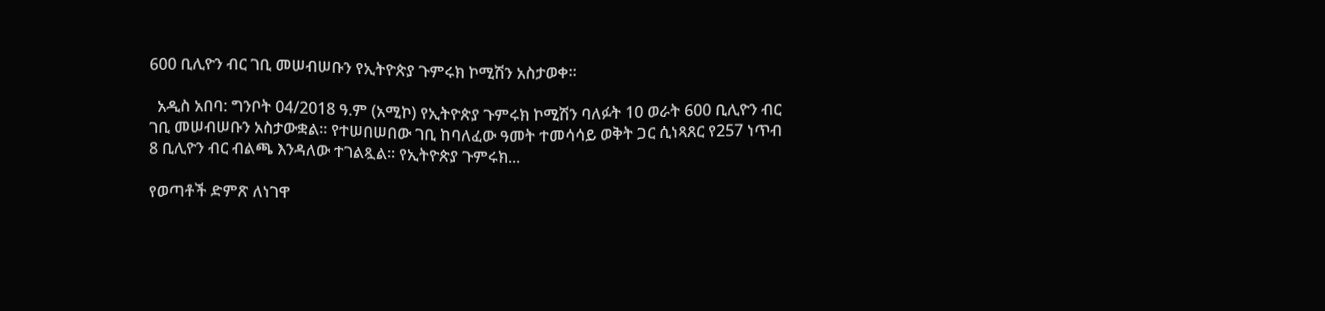600 ቢሊዮን ብር ገቢ መሠብሠቡን የኢትዮጵያ ጉምሩክ ኮሚሽን አስታወቀ።

  አዲስ አበባ: ግንቦት 04/2018 ዓ.ም (አሚኮ) የኢትዮጵያ ጉምሩክ ኮሚሽን ባለፉት 10 ወራት 600 ቢሊዮን ብር ገቢ መሠብሠቡን አስታውቋል። የተሠበሠበው ገቢ ከባለፈው ዓመት ተመሳሳይ ወቅት ጋር ሲነጻጸር የ257 ነጥብ 8 ቢሊዮን ብር ብልጫ እንዳለው ተገልጿል። የኢትዮጵያ ጉምሩክ...

የወጣቶች ድምጽ ለነገዋ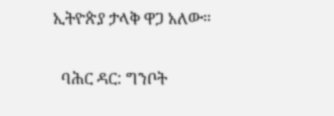ኢትዮጵያ ታላቅ ዋጋ አለው።

  ባሕር ዳር: ግንቦት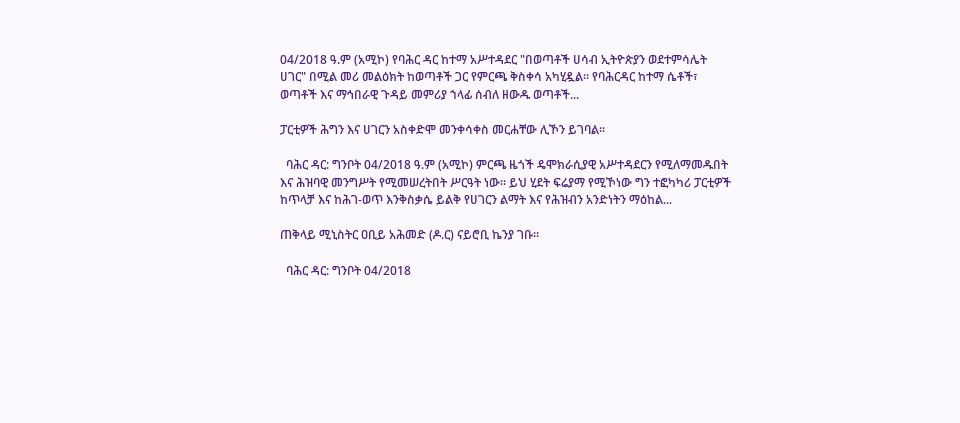04/2018 ዓ.ም (አሚኮ) የባሕር ዳር ከተማ አሥተዳደር "በወጣቶች ሀሳብ ኢትዮጵያን ወደተምሳሌት ሀገር" በሚል መሪ መልዕክት ከወጣቶች ጋር የምርጫ ቅስቀሳ አካሂዷል። የባሕርዳር ከተማ ሴቶች፣ ወጣቶች እና ማኅበራዊ ጉዳይ መምሪያ ኀላፊ ሰብለ ዘውዱ ወጣቶች...

ፓርቲዎች ሕግን እና ሀገርን አስቀድሞ መንቀሳቀስ መርሐቸው ሊኾን ይገባል።

  ባሕር ዳር: ግንቦት 04/2018 ዓ.ም (አሚኮ) ምርጫ ዜጎች ዴሞክራሲያዊ አሥተዳደርን የሚለማመዱበት እና ሕዝባዊ መንግሥት የሚመሠረትበት ሥርዓት ነው። ይህ ሂደት ፍሬያማ የሚኾነው ግን ተፎካካሪ ፓርቲዎች ከጥላቻ እና ከሕገ-ወጥ እንቅስቃሴ ይልቅ የሀገርን ልማት እና የሕዝብን አንድነትን ማዕከል...

ጠቅላይ ሚኒስትር ዐቢይ አሕመድ (ዶ.ር) ናይሮቢ ኬንያ ገቡ።

  ባሕር ዳር: ግንቦት 04/2018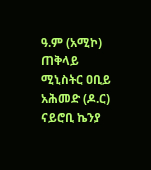ዓ.ም (አሚኮ) ጠቅላይ ሚኒስትር ዐቢይ አሕመድ (ዶ.ር) ናይሮቢ ኬንያ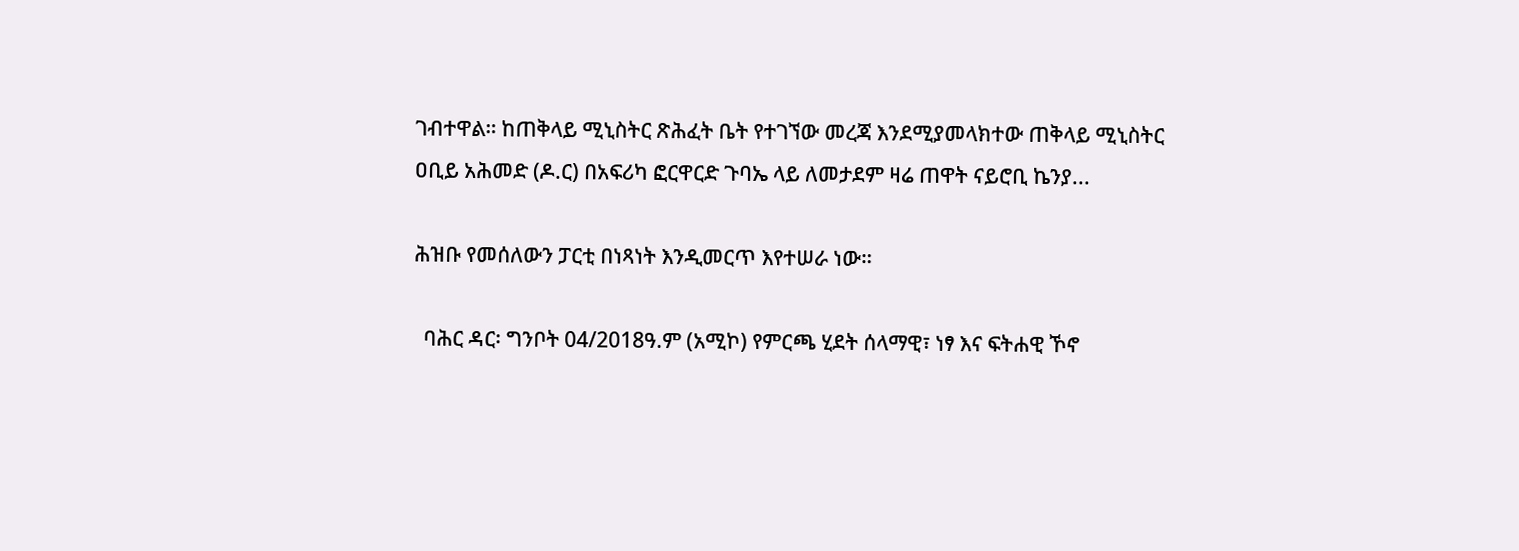ገብተዋል። ከጠቅላይ ሚኒስትር ጽሕፈት ቤት የተገኘው መረጃ እንደሚያመላክተው ጠቅላይ ሚኒስትር ዐቢይ አሕመድ (ዶ.ር) በአፍሪካ ፎርዋርድ ጉባኤ ላይ ለመታደም ዛሬ ጠዋት ናይሮቢ ኬንያ...

ሕዝቡ የመሰለውን ፓርቲ በነጻነት እንዲመርጥ እየተሠራ ነው።

  ባሕር ዳር፡ ግንቦት 04/2018ዓ.ም (አሚኮ) የምርጫ ሂደት ሰላማዊ፣ ነፃ እና ፍትሐዊ ኾኖ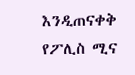እንዲጠናቀቅ የፖሊስ ሚና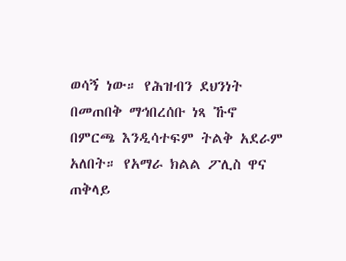ወሳኝ ነው። የሕዝብን ደህንነት በመጠበቅ ማኅበረሰቡ ነጻ ኹኖ በምርጫ እንዲሳተፍም ትልቅ አደራም አለበት። የአማራ ክልል ፖሊስ ዋና ጠቅላይ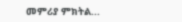መምሪያ ምክትል...